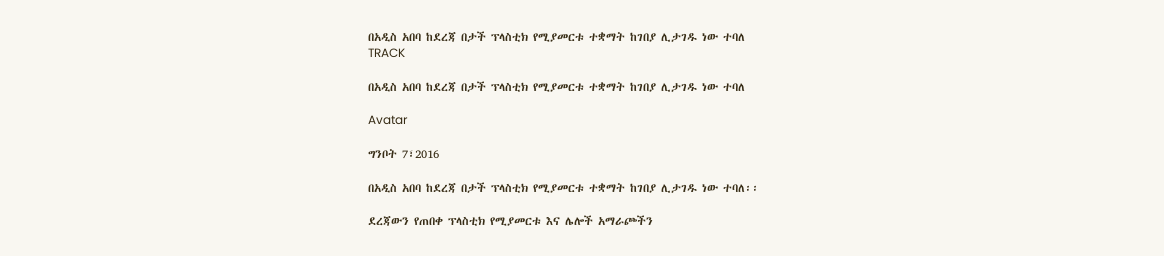በአዲስ አበባ ከደረጃ በታች ፕላስቲክ የሚያመርቱ ተቋማት ከገበያ ሊታገዱ ነው ተባለ
TRACK

በአዲስ አበባ ከደረጃ በታች ፕላስቲክ የሚያመርቱ ተቋማት ከገበያ ሊታገዱ ነው ተባለ

Avatar

ግንቦት 7፣2016

በአዲስ አበባ ከደረጃ በታች ፕላስቲክ የሚያመርቱ ተቋማት ከገበያ ሊታገዱ ነው ተባለ፡፡

ደረጃውን የጠበቀ ፕላስቲክ የሚያመርቱ እና ሌሎች አማራጮችን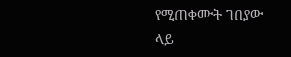የሚጠቀሙት ገበያው ላይ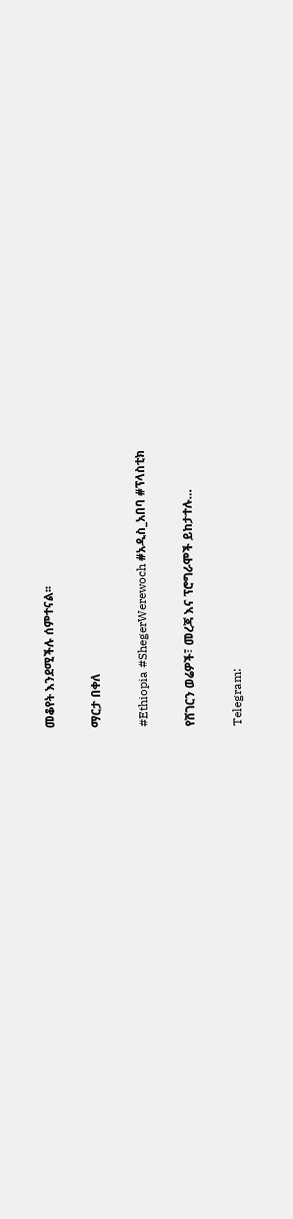መቆየት እንደሚችሉ ሰምተናል፡፡

ማርታ በቀለ

#Ethiopia #ShegerWerewoch #አዲስ_አበባ #ፕላስቲክ

የሸገርን ወሬዎች፣ መረጃ እና ፕሮግራሞች ይከታተሉ…

Telegram: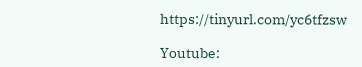https://tinyurl.com/yc6tfzsw

Youtube: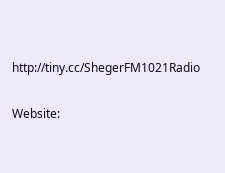http://tiny.cc/ShegerFM1021Radio

Website: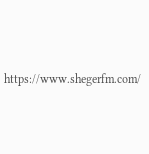https://www.shegerfm.com/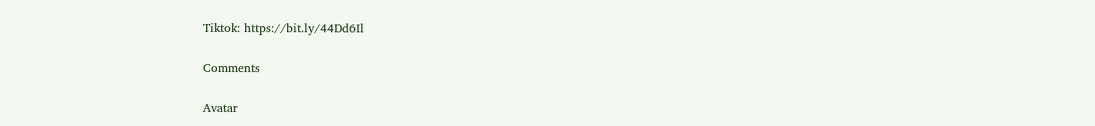Tiktok: https://bit.ly/44Dd6Il

Comments

Avatar